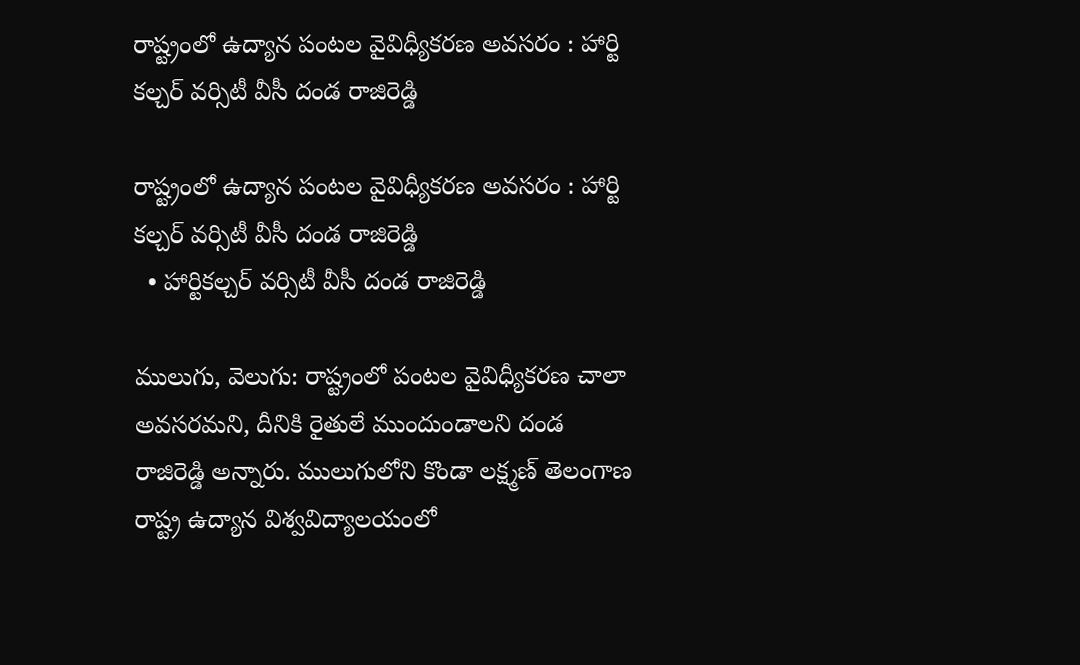రాష్ట్రంలో ఉద్యాన పంటల వైవిధ్యీకరణ అవసరం : హార్టి కల్చర్ వర్సిటీ వీసీ దండ రాజిరెడ్డి

రాష్ట్రంలో ఉద్యాన పంటల వైవిధ్యీకరణ అవసరం : హార్టి కల్చర్ వర్సిటీ వీసీ దండ రాజిరెడ్డి
  • హార్టికల్చర్ వర్సిటీ వీసీ దండ రాజిరెడ్డి

ములుగు, వెలుగు: రాష్ట్రంలో పంటల వైవిధ్యీకరణ చాలా అవసరమని, దీనికి రైతులే ముందుండాలని దండ రాజిరెడ్డి అన్నారు. ములుగులోని కొండా లక్ష్మణ్ తెలంగాణ రాష్ట్ర ఉద్యాన విశ్వవిద్యాలయంలో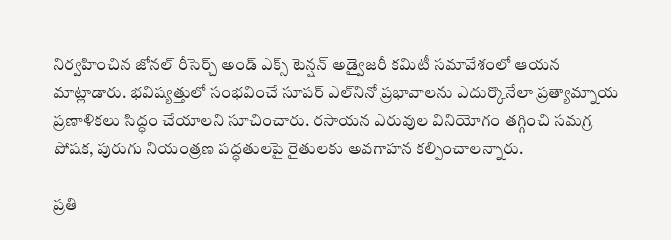నిర్వహించిన జోనల్ రీసెర్చ్ అండ్ ఎక్స్‌‌‌‌‌‌‌‌ టెన్షన్ అడ్వైజరీ కమిటీ సమావేశంలో ఆయన మాట్లాడారు. భవిష్యత్తులో సంభవించే సూపర్ ఎల్‌‌‌‌‌‌‌‌నినో ప్రభావాలను ఎదుర్కొనేలా ప్రత్యామ్నాయ ప్రణాళికలు సిద్ధం చేయాలని సూచించారు. రసాయన ఎరువుల వినియోగం తగ్గించి సమగ్ర పోషక, పురుగు నియంత్రణ పద్ధతులపై రైతులకు అవగాహన కల్పించాలన్నారు.

ప్రతి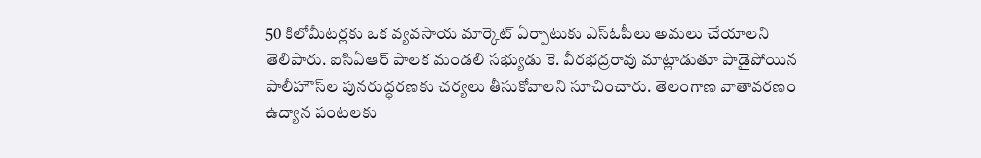50 కిలోమీటర్లకు ఒక వ్యవసాయ మార్కెట్ ఏర్పాటుకు ఎస్‌‌‌‌‌‌‌‌ఓపీలు అమలు చేయాలని తెలిపారు. ఐసిఏఆర్ పాలక మండలి సభ్యుడు కె. వీరభద్రరావు మాట్లాడుతూ పాడైపోయిన పాలీహౌస్‌‌‌‌‌‌‌‌ల పునరుద్ధరణకు చర్యలు తీసుకోవాలని సూచించారు. తెలంగాణ వాతావరణం ఉద్యాన పంటలకు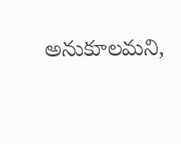అనుకూలమని,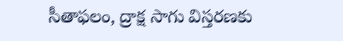సీతాఫలం, ద్రాక్ష సాగు విస్తరణకు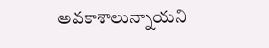అవకాశాలున్నాయని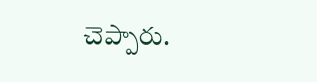చెప్పారు.